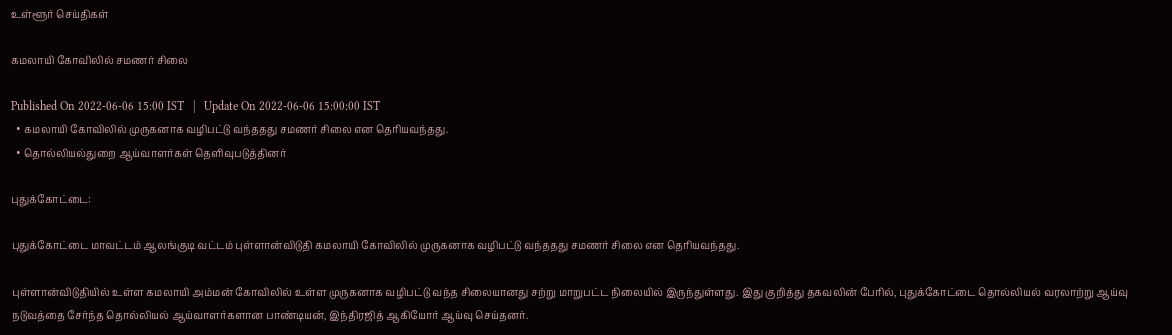உள்ளூர் செய்திகள்

கமலாயி கோவிலில் சமணர் சிலை

Published On 2022-06-06 15:00 IST   |   Update On 2022-06-06 15:00:00 IST
  • கமலாயி கோவிலில் முருகனாக வழிபட்டு வந்ததது சமணர் சிலை என தெரியவந்தது.
  • தொல்லியல்துறை ஆய்வாளர்கள் தெளிவுபடுத்தினர்

புதுக்கோட்டை:

புதுக்கோட்டை மாவட்டம் ஆலங்குடி வட்டம் புள்ளான்விடுதி கமலாயி கோவிலில் முருகனாக வழிபட்டு வந்ததது சமணர் சிலை என தெரியவந்தது.

புள்ளான்விடுதியில் உள்ள கமலாயி அம்மன் கோவிலில் உள்ள முருகனாக வழிபட்டு வந்த சிலையானது சற்று மாறுபட்ட நிலையில் இருந்துள்ளது. இது குறித்து தகவலின் பேரில், புதுக்கோட்டை தொல்லியல் வரலாற்று ஆய்வு நடுவத்தை சேர்ந்த தொல்லியல் ஆய்வாளர்களான பாண்டியன், இந்திரஜித் ஆகியோர் ஆய்வு செய்தனர்.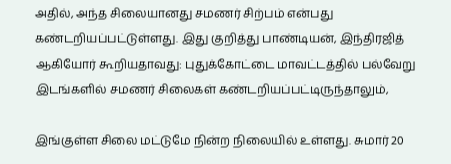அதில், அந்த சிலையானது சமணர் சிற்பம் என்பது கண்டறியப்பட்டுள்ளது. இது குறித்து பாண்டியன், இந்திரஜித் ஆகியோர் கூறியதாவது: புதுக்கோட்டை மாவட்டத்தில் பல்வேறு இடங்களில் சமணர் சிலைகள் கண்டறியப்பட்டிருந்தாலும்,

இங்குள்ள சிலை மட்டுமே நின்ற நிலையில் உள்ளது. சுமார் 20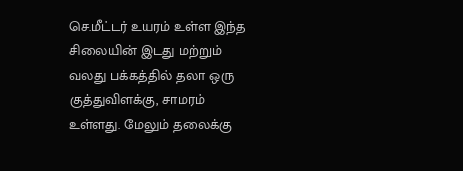செ.மீட்டர் உயரம் உள்ள இந்த சிலையின் இடது மற்றும் வலது பக்கத்தில் தலா ஒரு குத்துவிளக்கு, சாமரம் உள்ளது. மேலும் தலைக்கு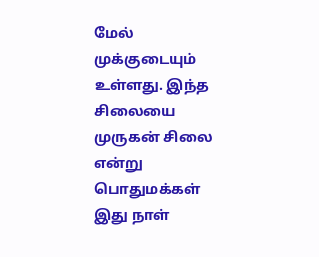மேல் முக்குடையும் உள்ளது. இந்த சிலையை முருகன் சிலை என்று பொதுமக்கள் இது நாள்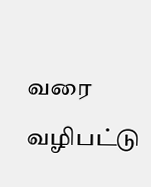வரை வழிபட்டு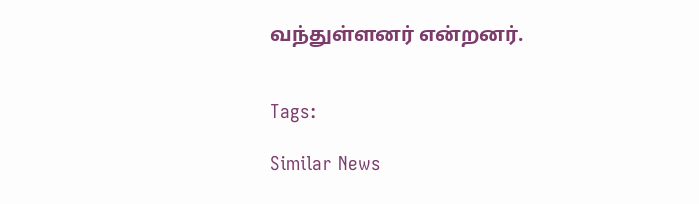வந்துள்ளனர் என்றனர்.


Tags:

Similar News